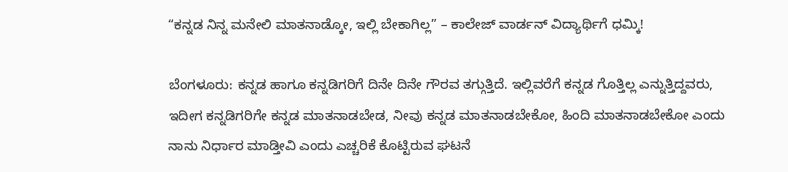“ಕನ್ನಡ ನಿನ್ನ ಮನೇಲಿ ಮಾತನಾಡ್ಕೋ, ಇಲ್ಲಿ ಬೇಕಾಗಿಲ್ಲ” – ಕಾಲೇಜ್ ವಾರ್ಡನ್‌ ವಿದ್ಯಾರ್ಥಿಗೆ ಧಮ್ಕಿ!

ಬೆಂಗಳೂರು: ಕನ್ನಡ ಹಾಗೂ ಕನ್ನಡಿಗರಿಗೆ ದಿನೇ ದಿನೇ ಗೌರವ ತಗ್ಗುತ್ತಿದೆ. ಇಲ್ಲಿವರೆಗೆ ಕನ್ನಡ ಗೊತ್ತಿಲ್ಲ ಎನ್ನುತ್ತಿದ್ದವರು, ಇದೀಗ ಕನ್ನಡಿಗರಿಗೇ ಕನ್ನಡ ಮಾತನಾಡಬೇಡ, ನೀವು ಕನ್ನಡ ಮಾತನಾಡಬೇಕೋ, ಹಿಂದಿ ಮಾತನಾಡಬೇಕೋ ಎಂದು ನಾನು ನಿರ್ಧಾರ ಮಾಡ್ತೀವಿ ಎಂದು ಎಚ್ಚರಿಕೆ ಕೊಟ್ಟಿರುವ ಘಟನೆ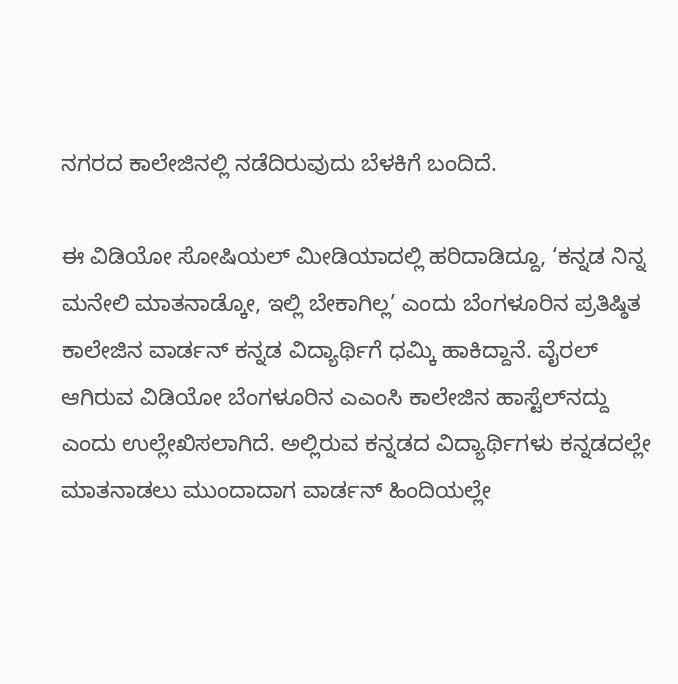ನಗರದ ಕಾಲೇಜಿನಲ್ಲಿ ನಡೆದಿರುವುದು ಬೆಳಕಿಗೆ ಬಂದಿದೆ.

ಈ ವಿಡಿಯೋ ಸೋಷಿಯಲ್‌ ಮೀಡಿಯಾದಲ್ಲಿ ಹರಿದಾಡಿದ್ದೂ, ‘ಕನ್ನಡ ನಿನ್ನ ಮನೇಲಿ ಮಾತನಾಡ್ಕೋ, ಇಲ್ಲಿ ಬೇಕಾಗಿಲ್ಲ’ ಎಂದು ಬೆಂಗಳೂರಿನ ಪ್ರತಿಷ್ಠಿತ ಕಾಲೇಜಿನ ವಾರ್ಡನ್‌ ಕನ್ನಡ ವಿದ್ಯಾರ್ಥಿಗೆ ಧಮ್ಕಿ ಹಾಕಿದ್ದಾನೆ. ವೈರಲ್‌ ಆಗಿರುವ ವಿಡಿಯೋ ಬೆಂಗಳೂರಿನ ಎಎಂಸಿ ಕಾಲೇಜಿನ ಹಾಸ್ಟೆಲ್‌ನದ್ದು ಎಂದು ಉಲ್ಲೇಖಿಸಲಾಗಿದೆ. ಅಲ್ಲಿರುವ ಕನ್ನಡದ ವಿದ್ಯಾರ್ಥಿಗಳು ಕನ್ನಡದಲ್ಲೇ ಮಾತನಾಡಲು ಮುಂದಾದಾಗ ವಾರ್ಡನ್‌ ಹಿಂದಿಯಲ್ಲೇ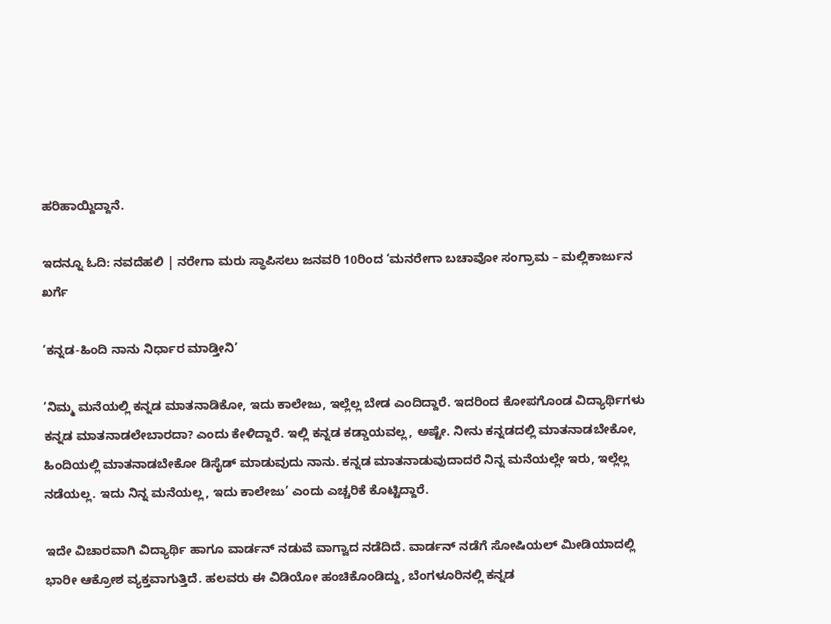ಹರಿಹಾಯ್ದಿದ್ದಾನೆ.

ಇದನ್ನೂ ಓದಿ: ನವದೆಹಲಿ | ನರೇಗಾ ಮರು ಸ್ಥಾಪಿಸಲು ಜನವರಿ 10ರಿಂದ ‘ಮನರೇಗಾ ಬಚಾವೋ ಸಂಗ್ರಾಮ – ಮಲ್ಲಿಕಾರ್ಜುನ ಖರ್ಗೆ

‘ಕನ್ನಡ-ಹಿಂದಿ ನಾನು ನಿರ್ಧಾರ ಮಾಡ್ತೀನಿ’

‘ನಿಮ್ಮ ಮನೆಯಲ್ಲಿ ಕನ್ನಡ ಮಾತನಾಡಿಕೋ, ಇದು ಕಾಲೇಜು, ಇಲ್ಲೆಲ್ಲ ಬೇಡ ಎಂದಿದ್ದಾರೆ. ಇದರಿಂದ ಕೋಪಗೊಂಡ ವಿದ್ಯಾರ್ಥಿಗಳು ಕನ್ನಡ ಮಾತನಾಡಲೇಬಾರದಾ? ಎಂದು ಕೇಳಿದ್ದಾರೆ. ಇಲ್ಲಿ ಕನ್ನಡ ಕಡ್ಡಾಯವಲ್ಲ, ಅಷ್ಟೇ. ನೀನು ಕನ್ನಡದಲ್ಲಿ ಮಾತನಾಡಬೇಕೋ, ಹಿಂದಿಯಲ್ಲಿ ಮಾತನಾಡಬೇಕೋ ಡಿಸೈಡ್‌ ಮಾಡುವುದು ನಾನು. ಕನ್ನಡ ಮಾತನಾಡುವುದಾದರೆ ನಿನ್ನ ಮನೆಯಲ್ಲೇ ಇರು, ಇಲ್ಲೆಲ್ಲ ನಡೆಯಲ್ಲ. ಇದು ನಿನ್ನ ಮನೆಯಲ್ಲ, ಇದು ಕಾಲೇಜು’ ಎಂದು ಎಚ್ಚರಿಕೆ ಕೊಟ್ಟಿದ್ದಾರೆ.

ಇದೇ ವಿಚಾರವಾಗಿ ವಿದ್ಯಾರ್ಥಿ ಹಾಗೂ ವಾರ್ಡನ್‌ ನಡುವೆ ವಾಗ್ವಾದ ನಡೆದಿದೆ. ವಾರ್ಡನ್‌ ನಡೆಗೆ ಸೋಷಿಯಲ್‌ ಮೀಡಿಯಾದಲ್ಲಿ ಭಾರೀ ಆಕ್ರೋಶ ವ್ಯಕ್ತವಾಗುತ್ತಿದೆ. ಹಲವರು ಈ ವಿಡಿಯೋ ಹಂಚಿಕೊಂಡಿದ್ದು, ಬೆಂಗಳೂರಿನಲ್ಲಿ ಕನ್ನಡ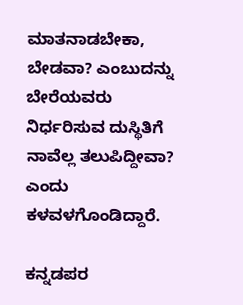ಮಾತನಾಡಬೇಕಾ, ಬೇಡವಾ? ಎಂಬುದನ್ನು ಬೇರೆಯವರು ನಿರ್ಧರಿಸುವ ದುಸ್ಥಿತಿಗೆ ನಾವೆಲ್ಲ ತಲುಪಿದ್ದೀವಾ? ಎಂದು ಕಳವಳಗೊಂಡಿದ್ದಾರೆ.

ಕನ್ನಡಪರ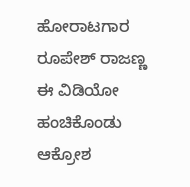ಹೋರಾಟಗಾರ ರೂಪೇಶ್‌ ರಾಜಣ್ಣ ಈ ವಿಡಿಯೋ ಹಂಚಿಕೊಂಡು ಆಕ್ರೋಶ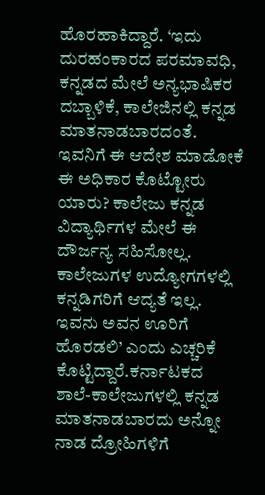ಹೊರಹಾಕಿದ್ದಾರೆ. ‘ಇದು ದುರಹಂಕಾರದ ಪರಮಾವಧಿ, ಕನ್ನಡದ ಮೇಲೆ ಅನ್ಯಭಾಷಿಕರ ದಬ್ಬಾಳಿಕೆ, ಕಾಲೇಜಿನಲ್ಲಿ ಕನ್ನಡ ಮಾತನಾಡಬಾರದಂತೆ. ಇವನಿಗೆ ಈ ಆದೇಶ ಮಾಡೋಕೆ ಈ ಅಧಿಕಾರ ಕೊಟ್ಟೋರು ಯಾರು? ಕಾಲೇಜು ಕನ್ನಡ ವಿದ್ಯಾರ್ಥಿಗಳ ಮೇಲೆ ಈ ದೌರ್ಜನ್ಯ ಸಹಿಸೋಲ್ಲ. ಕಾಲೇಜುಗಳ ಉದ್ಯೋಗಗಳಲ್ಲಿ ಕನ್ನಡಿಗರಿಗೆ ಆದ್ಯತೆ ಇಲ್ಲ. ಇವನು ಅವನ ಊರಿಗೆ ಹೊರಡಲಿ’ ಎಂದು ಎಚ್ಚರಿಕೆ ಕೊಟ್ಟಿದ್ದಾರೆ.ಕರ್ನಾಟಕದ ಶಾಲೆ-ಕಾಲೇಜುಗಳಲ್ಲಿ ಕನ್ನಡ ಮಾತನಾಡಬಾರದು ಅನ್ನೋ ನಾಡ ದ್ರೋಹಿಗಳಿಗೆ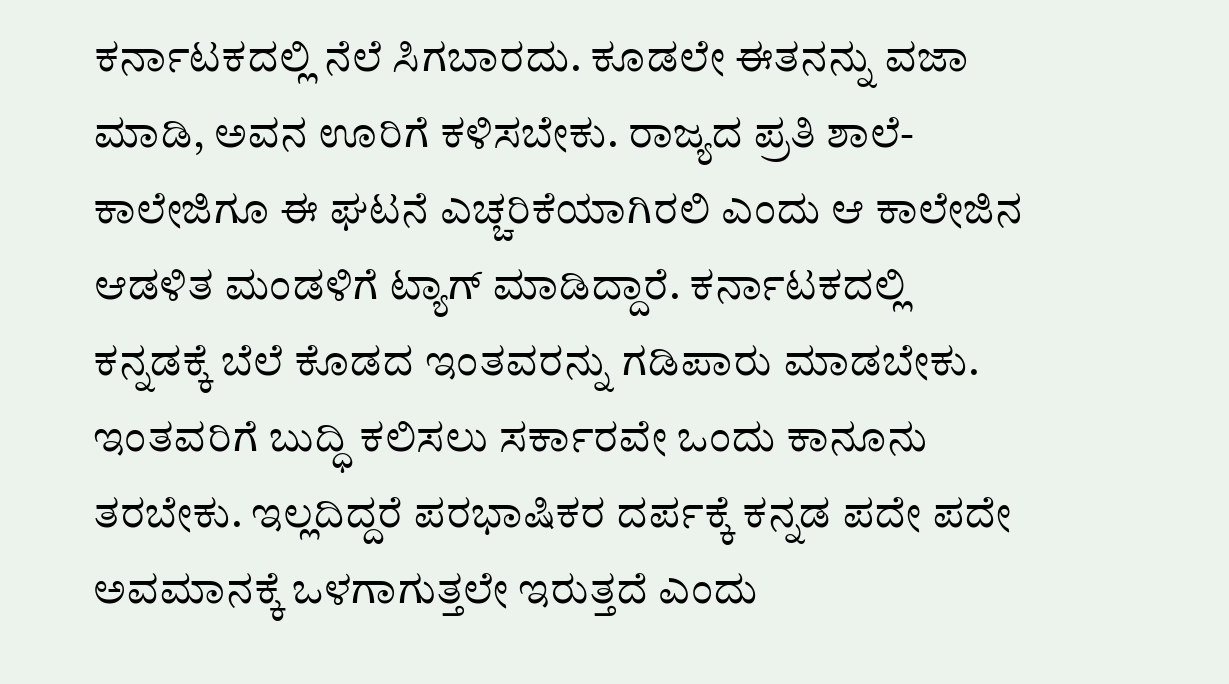ಕರ್ನಾಟಕದಲ್ಲಿ ನೆಲೆ ಸಿಗಬಾರದು. ಕೂಡಲೇ ಈತನನ್ನು ವಜಾ ಮಾಡಿ, ಅವನ ಊರಿಗೆ ಕಳಿಸಬೇಕು. ರಾಜ್ಯದ ಪ್ರತಿ ಶಾಲೆ-ಕಾಲೇಜಿಗೂ ಈ ಘಟನೆ ಎಚ್ಚರಿಕೆಯಾಗಿರಲಿ ಎಂದು ಆ ಕಾಲೇಜಿನ ಆಡಳಿತ ಮಂಡಳಿಗೆ ಟ್ಯಾಗ್‌ ಮಾಡಿದ್ದಾರೆ. ಕರ್ನಾಟಕದಲ್ಲಿ ಕನ್ನಡಕ್ಕೆ ಬೆಲೆ ಕೊಡದ ಇಂತವರನ್ನು ಗಡಿಪಾರು ಮಾಡಬೇಕು. ಇಂತವರಿಗೆ ಬುದ್ಧಿ ಕಲಿಸಲು ಸರ್ಕಾರವೇ ಒಂದು ಕಾನೂನು ತರಬೇಕು. ಇಲ್ಲದಿದ್ದರೆ ಪರಭಾಷಿಕರ ದರ್ಪಕ್ಕೆ ಕನ್ನಡ ಪದೇ ಪದೇ ಅವಮಾನಕ್ಕೆ ಒಳಗಾಗುತ್ತಲೇ ಇರುತ್ತದೆ ಎಂದು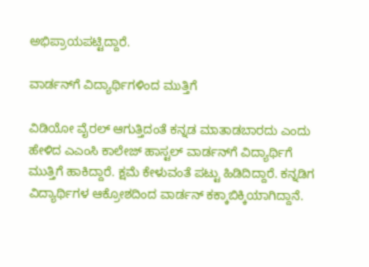ಅಭಿಪ್ರಾಯಪಟ್ಟಿದ್ದಾರೆ.

ವಾರ್ಡನ್‌ಗೆ ವಿದ್ಯಾರ್ಥಿಗಳಿಂದ ಮುತ್ತಿಗೆ

ವಿಡಿಯೋ ವೈರಲ್ ಆಗುತ್ತಿದಂತೆ ಕನ್ನಡ ಮಾತಾಡಬಾರದು ಎಂದು ಹೇಳಿದ ಎಎಂಸಿ ಕಾಲೇಜ್ ಹಾಸ್ಟಲ್ ವಾರ್ಡನ್‌ಗೆ ವಿದ್ಯಾರ್ಥಿಗೆ ಮುತ್ತಿಗೆ ಹಾಕಿದ್ದಾರೆ. ಕ್ಷಮೆ ಕೇಳುವಂತೆ ಪಟ್ಟು ಹಿಡಿದಿದ್ದಾರೆ. ಕನ್ನಡಿಗ ವಿದ್ಯಾರ್ಥಿಗಳ ಆಕ್ರೋಶದಿಂದ ವಾರ್ಡನ್‌ ಕಕ್ಕಾಬಿಕ್ಕಿಯಾಗಿದ್ದಾನೆ.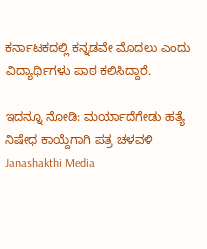ಕರ್ನಾಟಕದಲ್ಲಿ ಕನ್ನಡವೇ ಮೊದಲು ಎಂದು ವಿದ್ಯಾರ್ಥಿಗಳು ಪಾಠ ಕಲಿಸಿದ್ದಾರೆ.

ಇದನ್ನೂ ನೋಡಿ: ಮರ್ಯಾದೆಗೇಡು ಹತ್ಯೆ ನಿಷೇಧ ಕಾಯ್ದೆಗಾಗಿ ಪತ್ರ ಚಳವಳಿ Janashakthi Media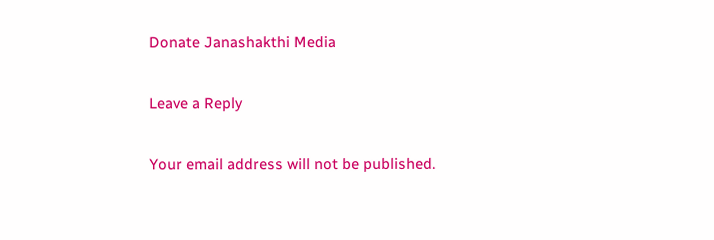Donate Janashakthi Media

Leave a Reply

Your email address will not be published.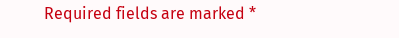Required fields are marked *